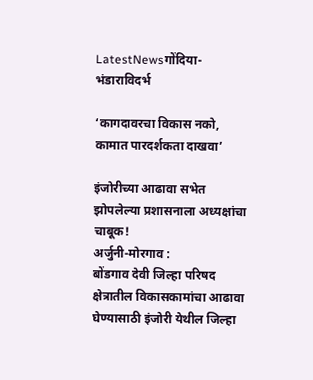LatestNewsगोंदिया- भंडाराविदर्भ

‘कागदावरचा विकास नको, कामात पारदर्शकता दाखवा’

इंजोरीच्या आढावा सभेत झोपलेल्या प्रशासनाला अध्यक्षांचा चाबूक!
अर्जुनी-मोरगाव :
बोंडगाव देवी जिल्हा परिषद क्षेत्रातील विकासकामांचा आढावा घेण्यासाठी इंजोरी येथील जिल्हा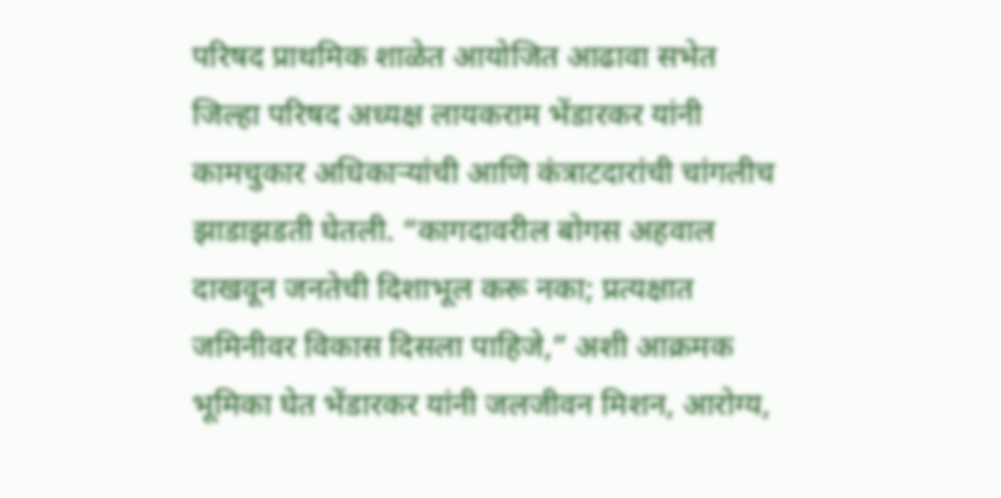परिषद प्राथमिक शाळेत आयोजित आढावा सभेत जिल्हा परिषद अध्यक्ष लायकराम भेंडारकर यांनी कामचुकार अधिकाऱ्यांची आणि कंत्राटदारांची चांगलीच झाडाझडती घेतली. “कागदावरील बोगस अहवाल दाखवून जनतेची दिशाभूल करू नका; प्रत्यक्षात जमिनीवर विकास दिसला पाहिजे,” अशी आक्रमक भूमिका घेत भेंडारकर यांनी जलजीवन मिशन, आरोग्य,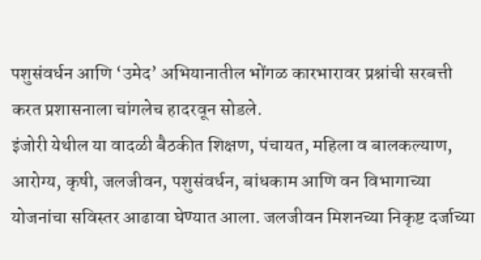पशुसंवर्धन आणि ‘उमेद’ अभियानातील भोंगळ कारभारावर प्रश्नांची सरबत्ती करत प्रशासनाला चांगलेच हादरवून सोडले.
इंजोरी येथील या वादळी बैठकीत शिक्षण, पंचायत, महिला व बालकल्याण, आरोग्य, कृषी, जलजीवन, पशुसंवर्धन, बांधकाम आणि वन विभागाच्या योजनांचा सविस्तर आढावा घेण्यात आला. जलजीवन मिशनच्या निकृष्ट दर्जाच्या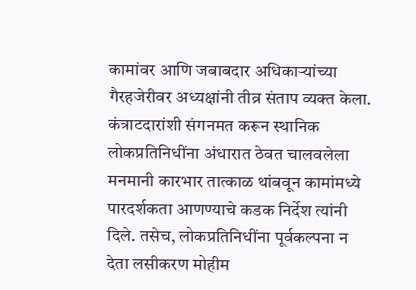कामांवर आणि जबाबदार अधिकाऱ्यांच्या गैरहजेरीवर अध्यक्षांनी तीव्र संताप व्यक्त केला. कंत्राटदारांशी संगनमत करून स्थानिक लोकप्रतिनिधींना अंधारात ठेवत चालवलेला मनमानी कारभार तात्काळ थांबवून कामांमध्ये पारदर्शकता आणण्याचे कडक निर्देश त्यांनी दिले. तसेच, लोकप्रतिनिधींना पूर्वकल्पना न देता लसीकरण मोहीम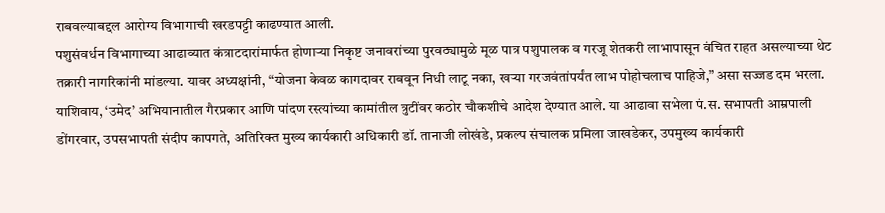राबवल्याबद्दल आरोग्य विभागाची खरडपट्टी काढण्यात आली.
पशुसंवर्धन विभागाच्या आढाव्यात कंत्राटदारांमार्फत होणाऱ्या निकृष्ट जनावरांच्या पुरवठ्यामुळे मूळ पात्र पशुपालक व गरजू शेतकरी लाभापासून वंचित राहत असल्याच्या थेट तक्रारी नागरिकांनी मांडल्या. यावर अध्यक्षांनी, “योजना केवळ कागदावर राबवून निधी लाटू नका, खऱ्या गरजवंतांपर्यंत लाभ पोहोचलाच पाहिजे,” असा सज्जड दम भरला. याशिवाय, ‘उमेद’ अभियानातील गैरप्रकार आणि पांदण रस्त्यांच्या कामांतील त्रुटींवर कठोर चौकशीचे आदेश देण्यात आले. या आढावा सभेला पं.स. सभापती आम्रपाली डोंगरवार, उपसभापती संदीप कापगते, अतिरिक्त मुख्य कार्यकारी अधिकारी डॉ. तानाजी लोखंडे, प्रकल्प संचालक प्रमिला जाखडेकर, उपमुख्य कार्यकारी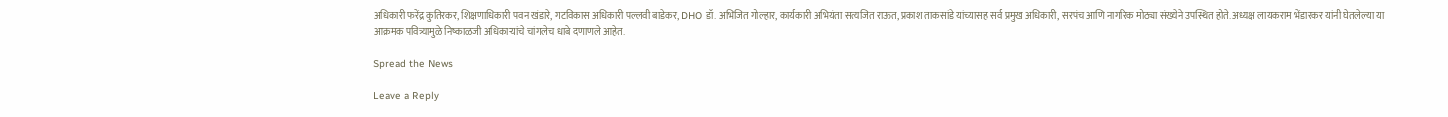अधिकारी फरेंद्र कुतिरकर, शिक्षणाधिकारी पवन खंडारे, गटविकास अधिकारी पल्लवी बाडेकर, DHO डॉ. अभिजित गोल्हार, कार्यकारी अभियंता सत्यजित राऊत, प्रकाश ताकसांडे यांच्यासह सर्व प्रमुख अधिकारी, सरपंच आणि नागरिक मोठ्या संख्येने उपस्थित होते. अध्यक्ष लायकराम भेंडारकर यांनी घेतलेल्या या आक्रमक पवित्र्यामुळे निष्काळजी अधिकाऱ्यांचे चांगलेच धाबे दणाणले आहेत.

Spread the News

Leave a Reply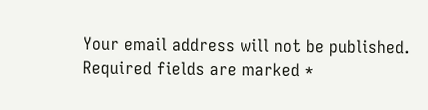Your email address will not be published. Required fields are marked *